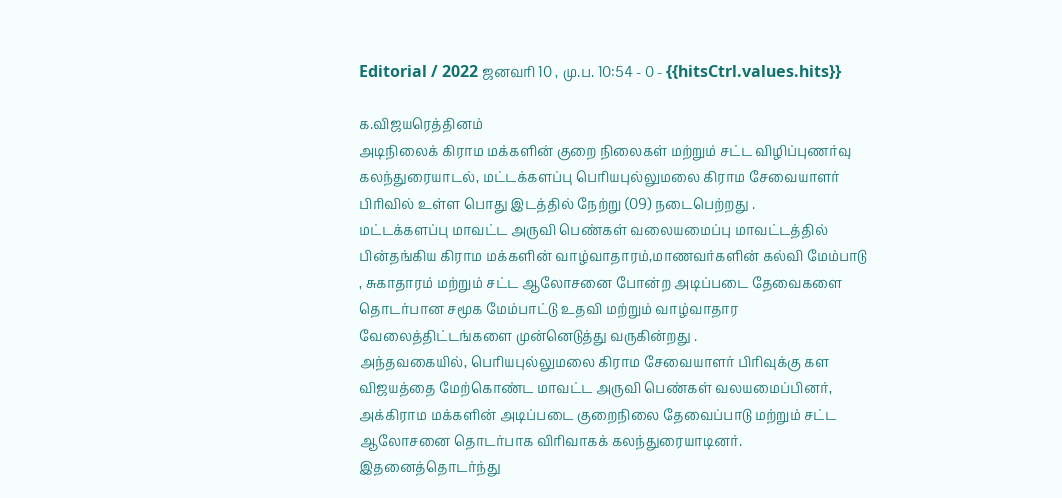Editorial / 2022 ஜனவரி 10 , மு.ப. 10:54 - 0 - {{hitsCtrl.values.hits}}

க.விஜயரெத்தினம்
அடிநிலைக் கிராம மக்களின் குறை நிலைகள் மற்றும் சட்ட விழிப்புணர்வு கலந்துரையாடல், மட்டக்களப்பு பெரியபுல்லுமலை கிராம சேவையாளர் பிரிவில் உள்ள பொது இடத்தில் நேற்று (09) நடைபெற்றது .
மட்டக்களப்பு மாவட்ட அருவி பெண்கள் வலையமைப்பு மாவட்டத்தில் பின்தங்கிய கிராம மக்களின் வாழ்வாதாரம்,மாணவர்களின் கல்வி மேம்பாடு , சுகாதாரம் மற்றும் சட்ட ஆலோசனை போன்ற அடிப்படை தேவைகளை தொடர்பான சமூக மேம்பாட்டு உதவி மற்றும் வாழ்வாதார வேலைத்திட்டங்களை முன்னெடுத்து வருகின்றது .
அந்தவகையில், பெரியபுல்லுமலை கிராம சேவையாளர் பிரிவுக்கு கள விஜயத்தை மேற்கொண்ட மாவட்ட அருவி பெண்கள் வலயமைப்பினர், அக்கிராம மக்களின் அடிப்படை குறைநிலை தேவைப்பாடு மற்றும் சட்ட ஆலோசனை தொடர்பாக விரிவாகக் கலந்துரையாடினர்.
இதனைத்தொடர்ந்து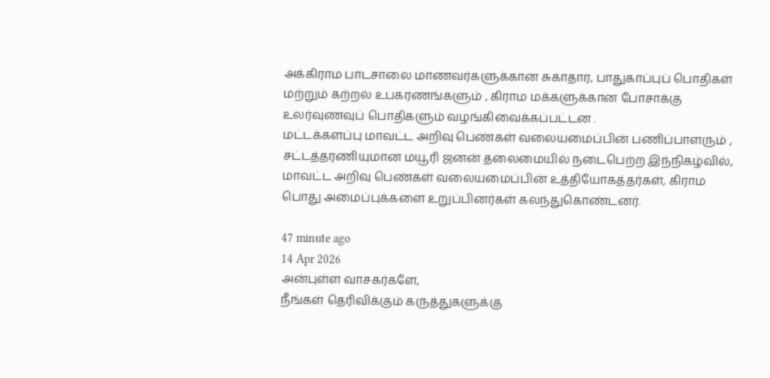அக்கிராம பாடசாலை மாணவர்களுக்கான சுகாதார, பாதுகாப்புப் பொதிகள் மற்றும் கற்றல் உபகரணங்களும் , கிராம மக்களுக்கான போசாக்கு உலர்வுணவுப் பொதிகளும் வழங்கிவைக்கப்பட்டன .
மட்டக்களப்பு மாவட்ட அறிவு பெண்கள் வலையமைப்பின் பணிப்பாளரும் , சட்டத்தரணியுமான மயூரி ஜனன் தலைமையில் நடைபெற்ற இந்நிகழ்வில், மாவட்ட அறிவு பெண்கள் வலையமைப்பின் உத்தியோகத்தர்கள், கிராம பொது அமைப்புக்களை உறுப்பினர்கள் கலந்துகொண்டனர்.

47 minute ago
14 Apr 2026
அன்புள்ள வாசகர்களே,
நீங்கள் தெரிவிக்கும் கருத்துகளுக்கு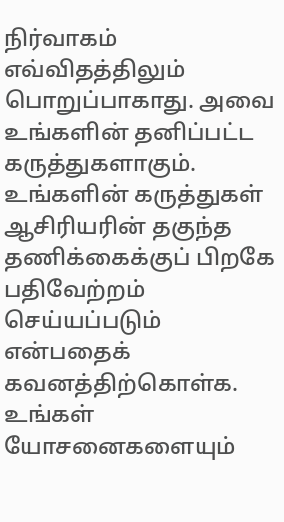நிர்வாகம் எவ்விதத்திலும் பொறுப்பாகாது. அவை உங்களின் தனிப்பட்ட கருத்துகளாகும். உங்களின் கருத்துகள் ஆசிரியரின் தகுந்த தணிக்கைக்குப் பிறகே பதிவேற்றம் செய்யப்படும் என்பதைக் கவனத்திற்கொள்க. உங்கள் யோசனைகளையும்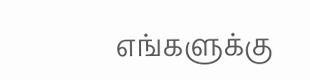எங்களுக்கு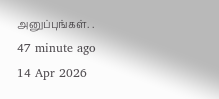அனுப்புங்கள். .
47 minute ago
14 Apr 2026